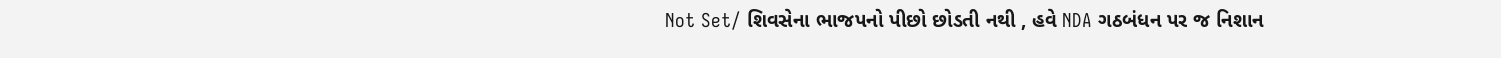Not Set/ શિવસેના ભાજપનો પીછો છોડતી નથી , હવે NDA ગઠબંધન પર જ નિશાન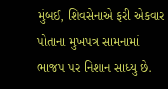મુંબઈ, શિવસેનાએ ફરી એકવાર પોતાના મુખપત્ર સામનામાં ભાજપ પર નિશાન સાધ્યુ છે.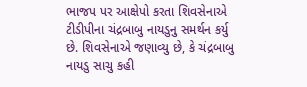ભાજપ પર આક્ષેપો કરતા શિવસેનાએ ટીડીપીના ચંદ્રબાબુ નાયડુનુ સમર્થન કર્યુ છે. શિવસેનાએ જણાવ્યુ છે, કે ચંદ્રબાબુ નાયડુ સાચુ કહી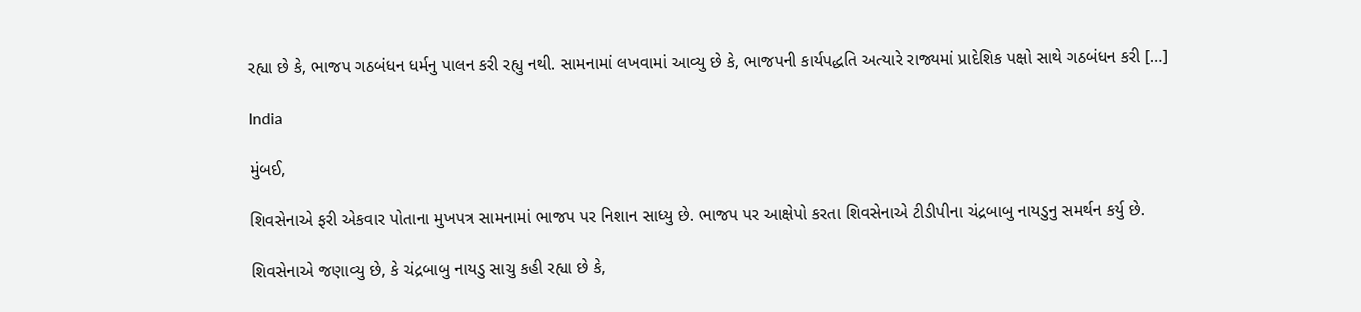રહ્યા છે કે, ભાજપ ગઠબંધન ધર્મનુ પાલન કરી રહ્યુ નથી. સામનામાં લખવામાં આવ્યુ છે કે, ભાજપની કાર્યપદ્ધતિ અત્યારે રાજ્યમાં પ્રાદેશિક પક્ષો સાથે ગઠબંધન કરી […]

India

મુંબઈ,

શિવસેનાએ ફરી એકવાર પોતાના મુખપત્ર સામનામાં ભાજપ પર નિશાન સાધ્યુ છે. ભાજપ પર આક્ષેપો કરતા શિવસેનાએ ટીડીપીના ચંદ્રબાબુ નાયડુનુ સમર્થન કર્યુ છે.

શિવસેનાએ જણાવ્યુ છે, કે ચંદ્રબાબુ નાયડુ સાચુ કહી રહ્યા છે કે,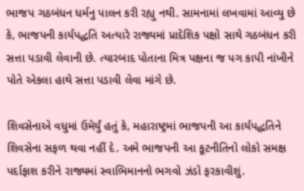ભાજપ ગઠબંધન ધર્મનુ પાલન કરી રહ્યુ નથી. સામનામાં લખવામાં આવ્યુ છે કે, ભાજપની કાર્યપદ્ધતિ અત્યારે રાજ્યમાં પ્રાદેશિક પક્ષો સાથે ગઠબંધન કરી સત્તા પડાવી લેવાની છે. ત્યારબાદ પોતાના મિત્ર પક્ષના જ પગ કાપી નાંખીને પોતે એકલા હાથે સત્તા પડાવી લેવા માંગે છે.

શિવસેનાએ વધુમાં ઉમેર્યું હતું કે, મહારાષ્ટ્રમાં ભાજપની આ કાર્યપદ્ધતિને શિવસેના સફળ થવા નહીં દે. અમે ભાજપની આ કૂટનીતિનો લોકો સમક્ષ પર્દાફાશ કરીને રાજ્યમાં સ્વાભિમાનનો ભગવો ઝંડો ફરકાવીશું.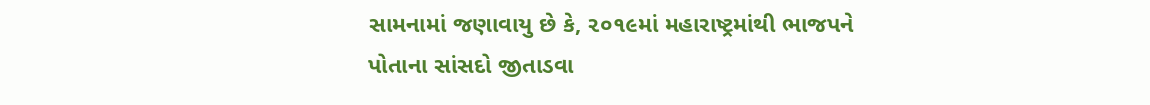સામનામાં જણાવાયુ છે કે, ૨૦૧૯માં મહારાષ્ટ્રમાંથી ભાજપને પોતાના સાંસદો જીતાડવા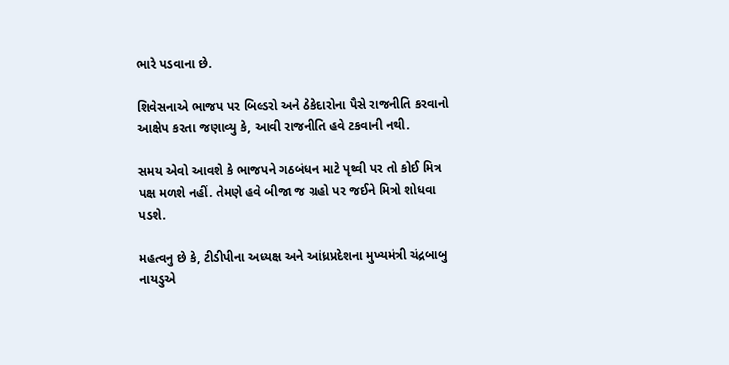ભારે પડવાના છે.

શિવેસનાએ ભાજપ પર બિલ્ડરો અને ઠેકેદારોના પૈસે રાજનીતિ કરવાનો આક્ષેપ કરતા જણાવ્યુ કે, આવી રાજનીતિ હવે ટકવાની નથી.

સમય એવો આવશે કે ભાજપને ગઠબંધન માટે પૃથ્વી પર તો કોઈ મિત્ર પક્ષ મળશે નહીં. તેમણે હવે બીજા જ ગ્રહો પર જઈને મિત્રો શોધવા પડશે.

મહત્વનુ છે કે, ટીડીપીના અધ્યક્ષ અને આંધ્રપ્રદેશના મુખ્યમંત્રી ચંદ્રબાબુ નાયડુએ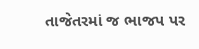તાજેતરમાં જ ભાજપ પર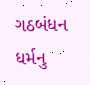ગઠબંધન ધર્મનુ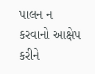પાલન ન કરવાનો આક્ષેપ કરીને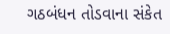ગઠબંધન તોડવાના સંકેત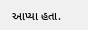આપ્યા હતા.